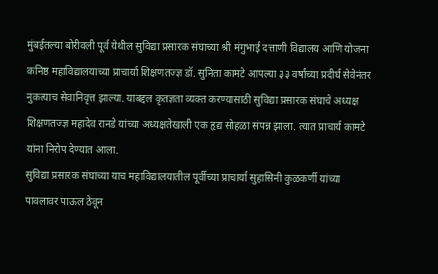मुंबईतल्या बोरीवली पूर्व येथील सुविद्या प्रसारक संघाच्या श्री मंगुभाई दत्ताणी विद्यालय आणि योजना कनिष्ठ महाविद्यालयाच्या प्राचार्या शिक्षणतज्ज्ञ डॉ. सुनिता कामटे आपल्या ३३ वर्षांच्या प्रदीर्घ सेवेनंतर नुकत्याच सेवानिवृत्त झाल्या. याबद्दल कृतज्ञता व्यक्त करण्यासाठी सुविद्या प्रसारक संघाचे अध्यक्ष शिक्षणतज्ज्ञ महादेव रानडे यांच्या अध्यक्षतेखाली एक हृद्य सोहळा संपन्न झाला. त्यात प्राचार्य कामटे यांना निरोप देण्यात आला.
सुविद्या प्रसारक संघाच्या याच महाविद्यालयातील पूर्वीच्या प्राचार्या सुहासिनी कुळकर्णी यांच्या पावलावर पाऊल ठेवून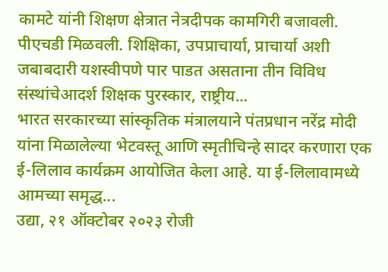कामटे यांनी शिक्षण क्षेत्रात नेत्रदीपक कामगिरी बजावली. पीएचडी मिळवली. शिक्षिका, उपप्राचार्या, प्राचार्या अशी जबाबदारी यशस्वीपणे पार पाडत असताना तीन विविध संस्थांचेआदर्श शिक्षक पुरस्कार, राष्ट्रीय...
भारत सरकारच्या सांस्कृतिक मंत्रालयाने पंतप्रधान नरेंद्र मोदी यांना मिळालेल्या भेटवस्तू आणि स्मृतीचिन्हे सादर करणारा एक ई-लिलाव कार्यक्रम आयोजित केला आहे. या ई-लिलावामध्ये आमच्या समृद्ध...
उद्या, २१ ऑक्टोबर २०२३ रोजी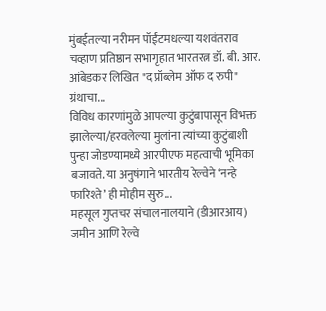मुंबईतल्या नरीमन पॉईंटमधल्या यशवंतराव चव्हाण प्रतिष्ठान सभागृहात भारतरत्न डॉ. बी. आर. आंबेडकर लिखित "द प्रॉब्लेम ऑफ द रुपी" ग्रंथाचा...
विविध कारणांमुळे आपल्या कुटुंबापासून विभक्त झालेल्या/हरवलेल्या मुलांना त्यांच्या कुटुंबाशी पुन्हा जोडण्यामध्ये आरपीएफ महत्वाची भूमिका बजावते. या अनुषंगाने भारतीय रेल्वेने ‘नन्हे फारिश्ते’ ही मोहीम सुरु...
महसूल गुप्तचर संचालनालयाने (डीआरआय) जमीन आणि रेल्वे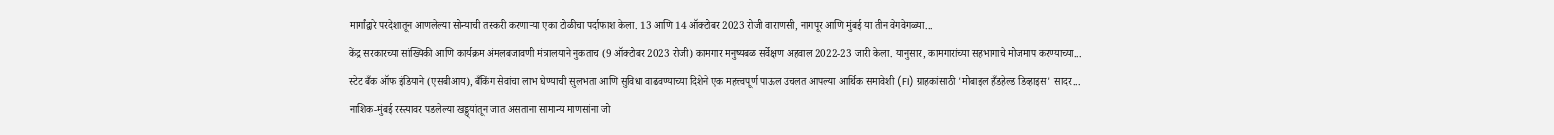मार्गांद्वारे परदेशातून आणलेल्या सोन्याची तस्करी करणाऱ्या एका टोळीचा पर्दाफाश केला. 13 आणि 14 ऑक्टोबर 2023 रोजी वाराणसी, नागपूर आणि मुंबई या तीन वेगवेगळ्या...
केंद्र सरकारच्या सांख्यिकी आणि कार्यक्रम अंमलबजावणी मंत्रालयाने नुकताच (9 ऑक्टोबर 2023 रोजी) कामगार मनुष्यबळ सर्वेक्षण अहवाल 2022-23 जारी केला. यानुसार, कामगारांच्या सहभागाचे मोजमाप करण्याच्या...
स्टेट बँक ऑफ इंडियाने (एसबीआय), बँकिंग सेवांचा लाभ घेण्याची सुलभता आणि सुविधा वाढवण्याच्या दिशेने एक महत्त्वपूर्ण पाऊल उचलत आपल्या आर्थिक समावेशी (FI) ग्राहकांसाठी 'मोबाइल हँडहेल्ड डिव्हाइस' सादर...
नाशिक-मुंबई रस्त्यावर पडलेल्या खड्ड्यांतून जात असताना सामान्य माणसांना जो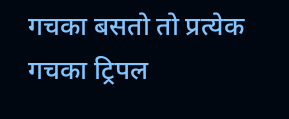गचका बसतो तो प्रत्येक गचका ट्रिपल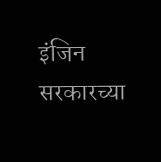इंजिन सरकारच्या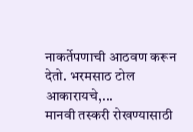नाकर्तेपणाची आठवण करून देतो. भरमसाठ टोल आकारायचे,...
मानवी तस्करी रोखण्यासाठी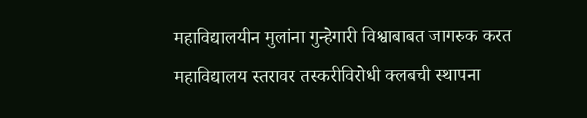महाविद्यालयीन मुलांना गुन्हेगारी विश्वाबाबत जागरुक करत महाविद्यालय स्तरावर तस्करीविरोधी क्लबची स्थापना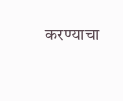करण्याचा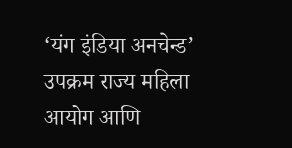‘यंग इंडिया अनचेन्ड’ उपक्रम राज्य महिला आयोग आणि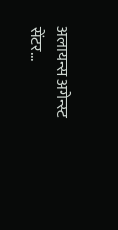अलायन्स अगेन्स्ट सेंटर...